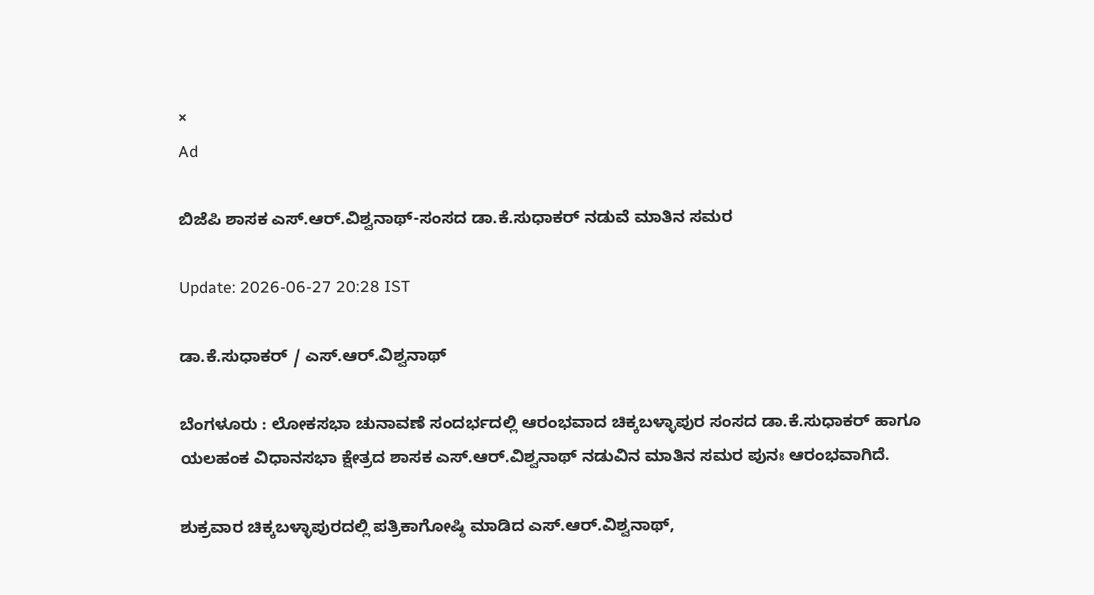×
Ad

ಬಿಜೆಪಿ ಶಾಸಕ ಎಸ್.ಆರ್.ವಿಶ್ವನಾಥ್-ಸಂಸದ ಡಾ.ಕೆ.ಸುಧಾಕರ್ ನಡುವೆ ಮಾತಿನ ಸಮರ

Update: 2026-06-27 20:28 IST

ಡಾ.ಕೆ.ಸುಧಾಕರ್ / ಎಸ್.ಆರ್.ವಿಶ್ವನಾಥ್

ಬೆಂಗಳೂರು : ಲೋಕಸಭಾ ಚುನಾವಣೆ ಸಂದರ್ಭದಲ್ಲಿ ಆರಂಭವಾದ ಚಿಕ್ಕಬಳ್ಳಾಪುರ ಸಂಸದ ಡಾ.ಕೆ.ಸುಧಾಕರ್ ಹಾಗೂ ಯಲಹಂಕ ವಿಧಾನಸಭಾ ಕ್ಷೇತ್ರದ ಶಾಸಕ ಎಸ್.ಆರ್.ವಿಶ್ವನಾಥ್ ನಡುವಿನ ಮಾತಿನ ಸಮರ ಪುನಃ ಆರಂಭವಾಗಿದೆ.

ಶುಕ್ರವಾರ ಚಿಕ್ಕಬಳ್ಳಾಪುರದಲ್ಲಿ ಪತ್ರಿಕಾಗೋಷ್ಠಿ ಮಾಡಿದ ಎಸ್.ಆರ್.ವಿಶ್ವನಾಥ್,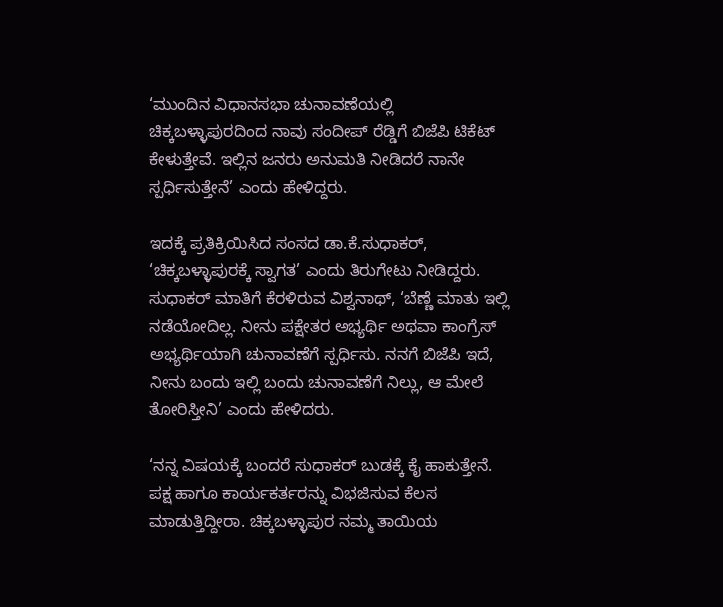‘ಮುಂದಿನ ವಿಧಾನಸಭಾ ಚುನಾವಣೆಯಲ್ಲಿ ಚಿಕ್ಕಬಳ್ಳಾಪುರದಿಂದ ನಾವು ಸಂದೀಪ್ ರೆಡ್ಡಿಗೆ ಬಿಜೆಪಿ ಟಿಕೆಟ್ ಕೇಳುತ್ತೇವೆ. ಇಲ್ಲಿನ ಜನರು ಅನುಮತಿ ನೀಡಿದರೆ ನಾನೇ ಸ್ಪರ್ಧಿಸುತ್ತೇನೆ’ ಎಂದು ಹೇಳಿದ್ದರು.

ಇದಕ್ಕೆ ಪ್ರತಿಕ್ರಿಯಿಸಿದ ಸಂಸದ ಡಾ.ಕೆ.ಸುಧಾಕರ್, ‘ಚಿಕ್ಕಬಳ್ಳಾಪುರಕ್ಕೆ ಸ್ವಾಗತ’ ಎಂದು ತಿರುಗೇಟು ನೀಡಿದ್ದರು. ಸುಧಾಕರ್ ಮಾತಿಗೆ ಕೆರಳಿರುವ ವಿಶ್ವನಾಥ್, ‘ಬೆಣ್ಣೆ ಮಾತು ಇಲ್ಲಿ ನಡೆಯೋದಿಲ್ಲ. ನೀನು ಪಕ್ಷೇತರ ಅಭ್ಯರ್ಥಿ ಅಥವಾ ಕಾಂಗ್ರೆಸ್ ಅಭ್ಯರ್ಥಿಯಾಗಿ ಚುನಾವಣೆಗೆ ಸ್ಪರ್ಧಿಸು. ನನಗೆ ಬಿಜೆಪಿ ಇದೆ, ನೀನು ಬಂದು ಇಲ್ಲಿ ಬಂದು ಚುನಾವಣೆಗೆ ನಿಲ್ಲು, ಆ ಮೇಲೆ ತೋರಿಸ್ತೀನಿ’ ಎಂದು ಹೇಳಿದರು.

‘ನನ್ನ ವಿಷಯಕ್ಕೆ ಬಂದರೆ ಸುಧಾಕರ್ ಬುಡಕ್ಕೆ ಕೈ ಹಾಕುತ್ತೇನೆ. ಪಕ್ಷ ಹಾಗೂ ಕಾರ್ಯಕರ್ತರನ್ನು ವಿಭಜಿಸುವ ಕೆಲಸ ಮಾಡುತ್ತಿದ್ದೀರಾ. ಚಿಕ್ಕಬಳ್ಳಾಪುರ ನಮ್ಮ ತಾಯಿಯ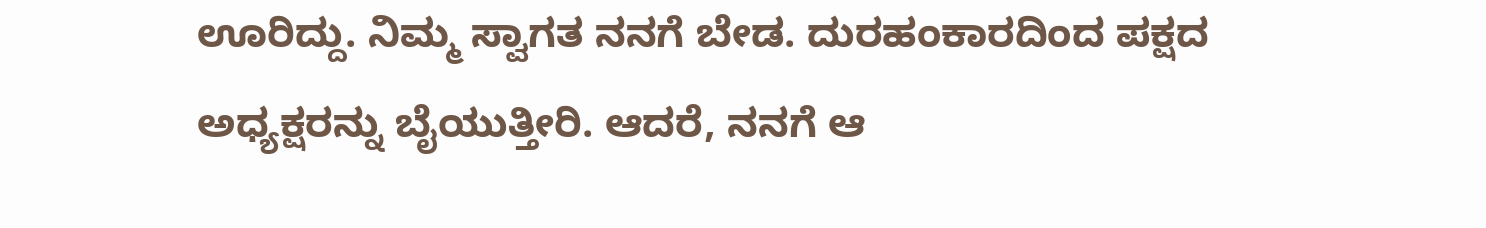ಊರಿದ್ದು. ನಿಮ್ಮ ಸ್ವಾಗತ ನನಗೆ ಬೇಡ. ದುರಹಂಕಾರದಿಂದ ಪಕ್ಷದ ಅಧ್ಯಕ್ಷರನ್ನು ಬೈಯುತ್ತೀರಿ. ಆದರೆ, ನನಗೆ ಆ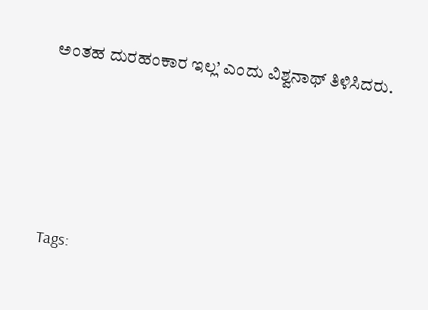ಅಂತಹ ದುರಹಂಕಾರ ಇಲ್ಲ’ ಎಂದು ವಿಶ್ವನಾಥ್ ತಿಳಿಸಿದರು.





Tags: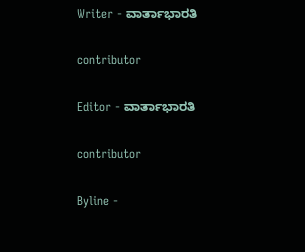Writer - ವಾರ್ತಾಭಾರತಿ

contributor

Editor - ವಾರ್ತಾಭಾರತಿ

contributor

Byline -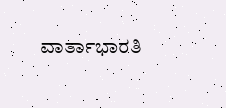ವಾರ್ತಾಭಾರತಿ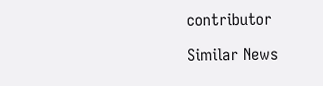contributor

Similar News